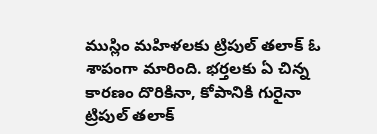ముస్లిం మహిళలకు ట్రిపుల్ తలాక్ ఓ శాపంగా మారింది. భర్తలకు ఏ చిన్న కారణం దొరికినా, కోపానికి గురైనా ట్రిపుల్ తలాక్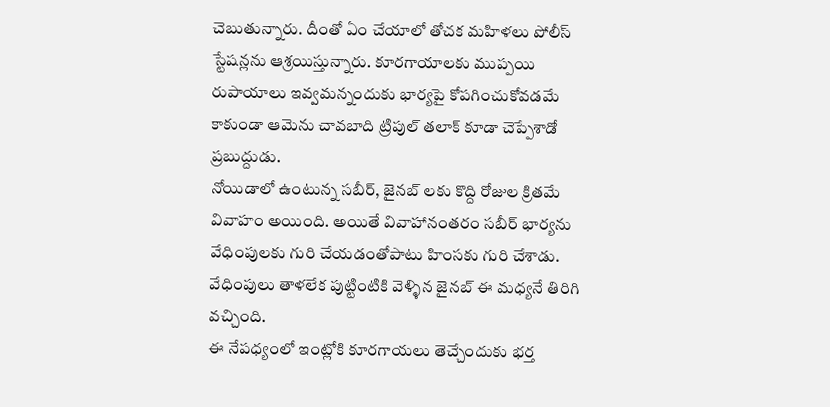చెబుతున్నారు. దీంతో ఏం చేయాలో తోచక మహిళలు పోలీస్ స్టేషన్లను ఆశ్రయిస్తున్నారు. కూరగాయాలకు ముప్పయి రుపాయాలు ఇవ్వమన్నందుకు భార్యపై కోపగించుకోవడమే కాకుండా ఆమెను చావబాది ట్రిపుల్ తలాక్ కూడా చెప్పేశాడో ప్రబుద్దుడు.
నోయిడాలో ఉంటున్న సబీర్, జైనబ్ లకు కొద్ది రోజుల క్రితమే వివాహం అయింది. అయితే వివాహానంతరం సబీర్ భార్యను వేధింపులకు గురి చేయడంతోపాటు హింసకు గురి చేశాడు. వేధింపులు తాళలేక పుట్టింటికి వెళ్ళిన జైనబ్ ఈ మధ్యనే తిరిగి వచ్చింది.
ఈ నేపధ్యంలో ఇంట్లోకి కూరగాయలు తెచ్చేందుకు భర్త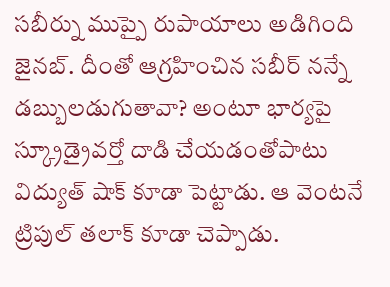సబీర్ను ముప్పై రుపాయాలు అడిగింది జైనబ్. దీంతో ఆగ్రహించిన సబీర్ నన్నే డబ్బులడుగుతావా? అంటూ భార్యపై స్క్రూడ్రైవర్తో దాడి చేయడంతోపాటు విద్యుత్ షాక్ కూడా పెట్టాడు. ఆ వెంటనే ట్రిపుల్ తలాక్ కూడా చెప్పాడు.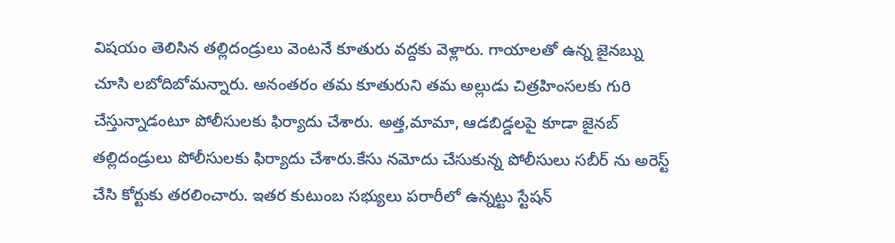విషయం తెలిసిన తల్లిదండ్రులు వెంటనే కూతురు వద్దకు వెళ్లారు. గాయాలతో ఉన్న జైనబ్ను చూసి లబోదిబోమన్నారు. అనంతరం తమ కూతురుని తమ అల్లుడు చిత్రహింసలకు గురి చేస్తున్నాడంటూ పోలీసులకు ఫిర్యాదు చేశారు. అత్త,మామా, ఆడబిడ్డలపై కూడా జైనబ్ తల్లిదండ్రులు పోలీసులకు ఫిర్యాదు చేశారు.కేసు నమోదు చేసుకున్న పోలీసులు సబీర్ ను అరెస్ట్ చేసి కోర్టుకు తరలించారు. ఇతర కుటుంబ సభ్యులు పరారీలో ఉన్నట్టు స్టేషన్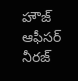హౌజ్ ఆఫీసర్ నీరజ్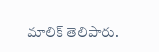మాలిక్ తెలిపారు.